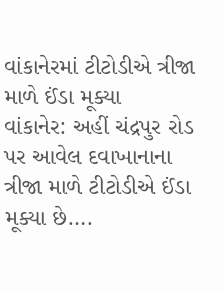વાંકાનેરમાં ટીટોડીએ ત્રીજા માળે ઈંડા મૂક્યા
વાંકાનેર: અહીં ચંદ્રપુર રોડ પર આવેલ દવાખાનાના ત્રીજા માળે ટીટોડીએ ઈંડા મૂક્યા છે….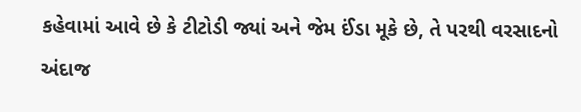કહેવામાં આવે છે કે ટીટોડી જ્યાં અને જેમ ઈંડા મૂકે છે, તે પરથી વરસાદનો અંદાજ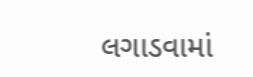લગાડવામાં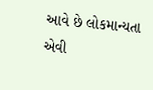આવે છે લોકમાન્યતા એવી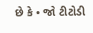છે કે • જો ટીટોડી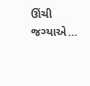ઊંચી જગ્યાએ…